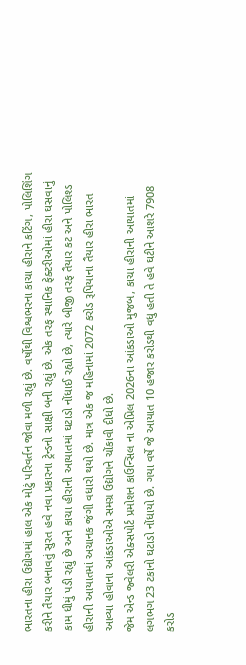ભારતના હીરા ઉદ્યોગમાં હાલ એક મોટું પરિવર્તન જોવા મળી રહ્યું છે. વર્ષોથી વિશ્વભરના કાચા હીરાને કટિંગ, પોલિશિંગ કરીને તૈયાર બનાવતું સુરત હવે નવા પ્રકારના ટ્રેન્ડનો સાક્ષી બની રહ્યું છે. એક તરફ સ્થાનિક ફેક્ટરીઓમાં હીરા ઘસવાનું કામ ધીમું પડી રહ્યું છે અને કાચા હીરાની આયાતમાં ઘટાડો નોંધાઈ રહ્યો છે, ત્યારે બીજી તરફ તૈયાર કટ અને પોલિશ્ડ હીરાની આયાતમાં અચાનક જંગી વધારો થયો છે. માત્ર એક જ મહિનામાં 2072 કરોડ રૂપિયાના તૈયાર હીરા ભારત આવ્યા હોવાના આંકડાઓએ સમગ્ર ઉદ્યોગને ચોંકાવી દીધો છે.
જેમ એન્ડ જ્વેલરી એક્સપોર્ટ પ્રમોશન કાઉન્સિલ ના એપ્રિલ 2026ના આંકડાઓ મુજબ, કાચા હીરાની આયાતમાં લગભગ 23 ટકાનો ઘટાડો નોંધાયો છે. ગયા વર્ષે જે આયાત 10 હજાર કરોડથી વધુ હતી તે હવે ઘટીને આશરે 7908 કરોડ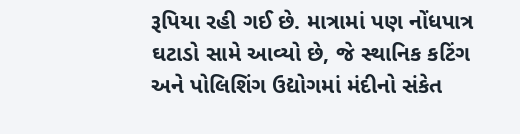રૂપિયા રહી ગઈ છે. માત્રામાં પણ નોંધપાત્ર ઘટાડો સામે આવ્યો છે, જે સ્થાનિક કટિંગ અને પોલિશિંગ ઉદ્યોગમાં મંદીનો સંકેત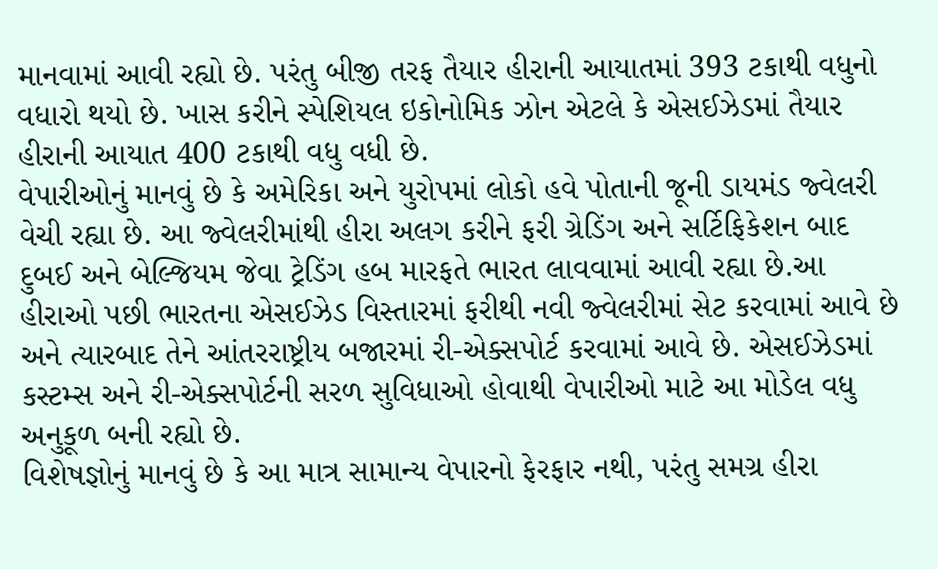માનવામાં આવી રહ્યો છે. પરંતુ બીજી તરફ તૈયાર હીરાની આયાતમાં 393 ટકાથી વધુનો વધારો થયો છે. ખાસ કરીને સ્પેશિયલ ઇકોનોમિક ઝોન એટલે કે એસઈઝેડમાં તૈયાર હીરાની આયાત 400 ટકાથી વધુ વધી છે.
વેપારીઓનું માનવું છે કે અમેરિકા અને યુરોપમાં લોકો હવે પોતાની જૂની ડાયમંડ જ્વેલરી વેચી રહ્યા છે. આ જ્વેલરીમાંથી હીરા અલગ કરીને ફરી ગ્રેડિંગ અને સર્ટિફિકેશન બાદ દુબઈ અને બેલ્જિયમ જેવા ટ્રેડિંગ હબ મારફતે ભારત લાવવામાં આવી રહ્યા છે.આ હીરાઓ પછી ભારતના એસઈઝેડ વિસ્તારમાં ફરીથી નવી જ્વેલરીમાં સેટ કરવામાં આવે છે અને ત્યારબાદ તેને આંતરરાષ્ટ્રીય બજારમાં રી-એક્સપોર્ટ કરવામાં આવે છે. એસઈઝેડમાં કસ્ટમ્સ અને રી-એક્સપોર્ટની સરળ સુવિધાઓ હોવાથી વેપારીઓ માટે આ મોડેલ વધુ અનુકૂળ બની રહ્યો છે.
વિશેષજ્ઞોનું માનવું છે કે આ માત્ર સામાન્ય વેપારનો ફેરફાર નથી, પરંતુ સમગ્ર હીરા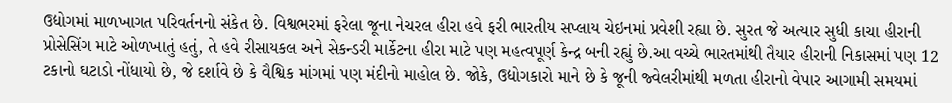ઉદ્યોગમાં માળખાગત પરિવર્તનનો સંકેત છે. વિશ્વભરમાં ફરેલા જૂના નેચરલ હીરા હવે ફરી ભારતીય સપ્લાય ચેઇનમાં પ્રવેશી રહ્યા છે. સુરત જે અત્યાર સુધી કાચા હીરાની પ્રોસેસિંગ માટે ઓળખાતું હતું, તે હવે રીસાયકલ અને સેકન્ડરી માર્કેટના હીરા માટે પણ મહત્વપૂર્ણ કેન્દ્ર બની રહ્યું છે.આ વચ્ચે ભારતમાંથી તૈયાર હીરાની નિકાસમાં પણ 12 ટકાનો ઘટાડો નોંધાયો છે, જે દર્શાવે છે કે વૈશ્વિક માંગમાં પણ મંદીનો માહોલ છે. જોકે, ઉદ્યોગકારો માને છે કે જૂની જ્વેલરીમાંથી મળતા હીરાનો વેપાર આગામી સમયમાં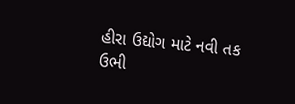હીરા ઉદ્યોગ માટે નવી તક ઉભી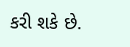કરી શકે છે.